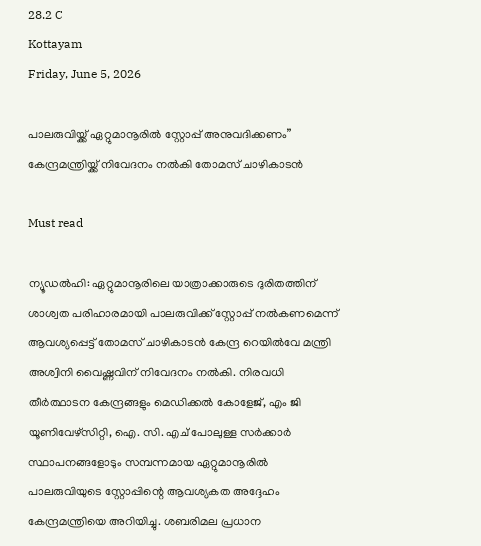28.2 C
Kottayam
Friday, June 5, 2026

പാലരുവിയ്ക്ക് ഏറ്റുമാനൂരിൽ സ്റ്റോപ്പ് അനുവദിക്കണം” കേന്ദ്രമന്ത്രിയ്ക്ക് നിവേദനം നൽകി തോമസ് ചാഴികാടൻ

Must read

ന്യൂഡൽഹി: ഏറ്റുമാനൂരിലെ യാത്രാക്കാരുടെ ദുരിതത്തിന് ശാശ്വത പരിഹാരമായി പാലരുവിക്ക് സ്റ്റോപ്പ് നൽകണമെന്ന് ആവശ്യപ്പെട്ട് തോമസ് ചാഴികാടൻ കേന്ദ്ര റെയിൽവേ മന്ത്രി അശ്വിനി വൈഷ്ണവിന് നിവേദനം നൽകി. നിരവധി തീർത്ഥാടന കേന്ദ്രങ്ങളും മെഡിക്കൽ കോളേജ്, എം ജി യൂണിവേഴ്‌സിറ്റി, ഐ. സി. എച് പോലുള്ള സർക്കാർ സ്ഥാപനങ്ങളോടും സമ്പന്നമായ ഏറ്റുമാനൂരിൽ പാലരുവിയുടെ സ്റ്റോപ്പിന്റെ ആവശ്യകത അദ്ദേഹം കേന്ദ്രമന്ത്രിയെ അറിയിച്ചു. ശബരിമല പ്രധാന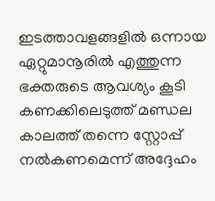ഇടത്താവളങ്ങളിൽ ഒന്നായ ഏറ്റുമാനൂരിൽ എത്തുന്ന ഭക്തരുടെ ആവശ്യം കൂടി കണക്കിലെടുത്ത് മണ്ഡല കാലത്ത് തന്നെ സ്റ്റോപ്പ്‌ നൽകണമെന്ന് അദ്ദേഹം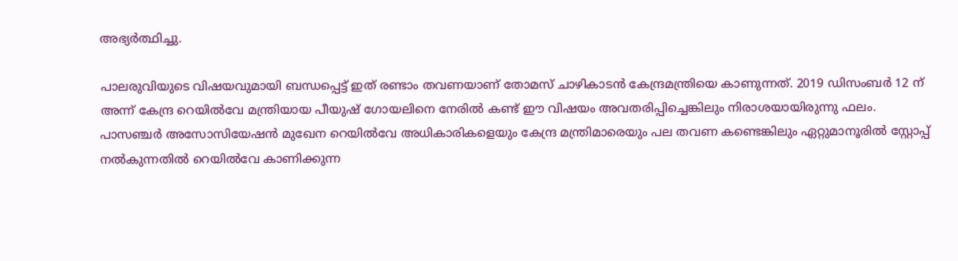അഭ്യർത്ഥിച്ചു.

പാലരുവിയുടെ വിഷയവുമായി ബന്ധപ്പെട്ട് ഇത്‌ രണ്ടാം തവണയാണ് തോമസ് ചാഴികാടൻ കേന്ദ്രമന്ത്രിയെ കാണുന്നത്. 2019 ഡിസംബർ 12 ന് അന്ന് കേന്ദ്ര റെയിൽവേ മന്ത്രിയായ പീയുഷ് ഗോയലിനെ നേരിൽ കണ്ട് ഈ വിഷയം അവതരിപ്പിച്ചെങ്കിലും നിരാശയായിരുന്നു ഫലം. പാസഞ്ചർ അസോസിയേഷൻ മുഖേന റെയിൽവേ അധികാരികളെയും കേന്ദ്ര മന്ത്രിമാരെയും പല തവണ കണ്ടെങ്കിലും ഏറ്റുമാനൂരിൽ സ്റ്റോപ്പ്‌ നൽകുന്നതിൽ റെയിൽവേ കാണിക്കുന്ന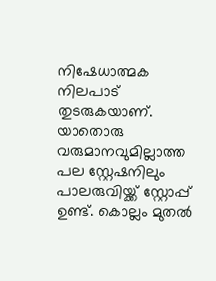നിഷേധാത്മക നിലപാട് തുടരുകയാണ്. യാതൊരു വരുമാനവുമില്ലാത്ത പല സ്റ്റേഷനിലും പാലരുവിയ്ക്ക് സ്റ്റോപ്പ്‌ ഉണ്ട്. കൊല്ലം മുതൽ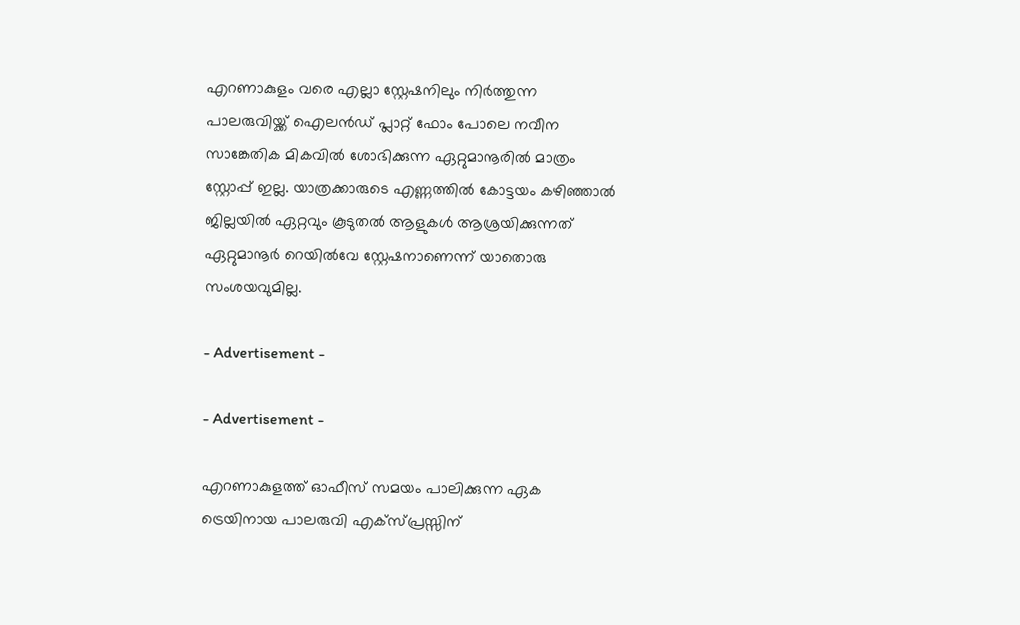എറണാകുളം വരെ എല്ലാ സ്റ്റേഷനിലും നിർത്തുന്ന പാലരുവിയ്ക്ക് ഐലൻഡ് പ്ലാറ്റ് ഫോം പോലെ നവീന സാങ്കേതിക മികവിൽ ശോഭിക്കുന്ന ഏറ്റുമാനൂരിൽ മാത്രം സ്റ്റോപ്പ്‌ ഇല്ല. യാത്രക്കാരുടെ എണ്ണത്തിൽ കോട്ടയം കഴിഞ്ഞാൽ ജില്ലയിൽ ഏറ്റവും കൂടുതൽ ആളുകൾ ആശ്രയിക്കുന്നത് ഏറ്റുമാനൂർ റെയിൽവേ സ്റ്റേഷനാണെന്ന് യാതൊരു സംശയവുമില്ല.

- Advertisement -

- Advertisement -

എറണാകുളത്ത്‌ ഓഫീസ് സമയം പാലിക്കുന്ന ഏക ട്രെയിനായ പാലരുവി എക്സ്പ്രസ്സിന്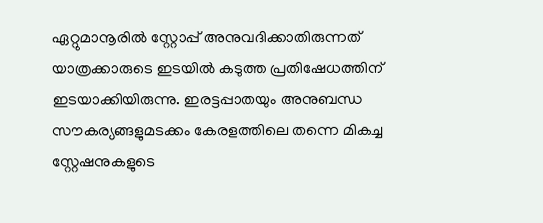ഏറ്റുമാനൂരിൽ സ്റ്റോപ്പ്‌ അനുവദിക്കാതിരുന്നത് യാത്രക്കാരുടെ ഇടയിൽ കടുത്ത പ്രതിഷേധത്തിന് ഇടയാക്കിയിരുന്നു. ഇരട്ടപ്പാതയും അനുബന്ധ സൗകര്യങ്ങളുമടക്കം കേരളത്തിലെ തന്നെ മികച്ച സ്റ്റേഷനുകളുടെ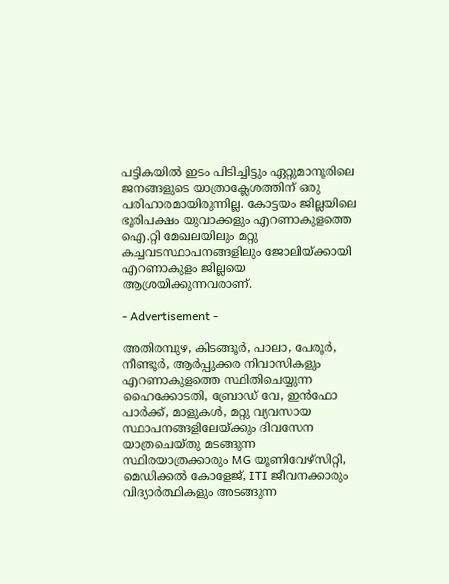പട്ടികയിൽ ഇടം പിടിച്ചിട്ടും ഏറ്റുമാനൂരിലെ ജനങ്ങളുടെ യാത്രാക്ലേശത്തിന് ഒരു പരിഹാരമായിരുന്നില്ല. കോട്ടയം ജില്ലയിലെ ഭൂരിപക്ഷം യുവാക്കളും എറണാകുളത്തെ ഐ.റ്റി മേഖലയിലും മറ്റു കച്ചവടസ്ഥാപനങ്ങളിലും ജോലിയ്ക്കായി എറണാകുളം ജില്ലയെ ആശ്രയിക്കുന്നവരാണ്.

- Advertisement -

അതിരമ്പുഴ, കിടങ്ങൂർ, പാലാ, പേരൂർ, നീണ്ടൂർ, ആർപ്പുക്കര നിവാസികളും എറണാകുളത്തെ സ്ഥിതിചെയ്യുന്ന ഹൈക്കോടതി, ബ്രോഡ് വേ, ഇൻഫോ പാർക്ക്, മാളുകൾ, മറ്റു വ്യവസായ സ്ഥാപനങ്ങളിലേയ്ക്കും ദിവസേന യാത്രചെയ്തു മടങ്ങുന്ന സ്ഥിരയാത്രക്കാരും MG യൂണിവേഴ്സിറ്റി, മെഡിക്കൽ കോളേജ്, ITI ജീവനക്കാരും വിദ്യാർത്ഥികളും അടങ്ങുന്ന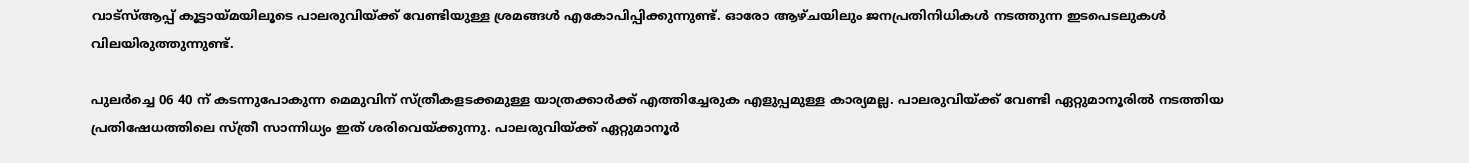വാട്സ്ആപ്പ് കൂട്ടായ്മയിലൂടെ പാലരുവിയ്ക്ക് വേണ്ടിയുള്ള ശ്രമങ്ങൾ എകോപിപ്പിക്കുന്നുണ്ട്. ഓരോ ആഴ്ചയിലും ജനപ്രതിനിധികൾ നടത്തുന്ന ഇടപെടലുകൾ വിലയിരുത്തുന്നുണ്ട്.

പുലർച്ചെ 06 40 ന് കടന്നുപോകുന്ന മെമുവിന് സ്ത്രീകളടക്കമുള്ള യാത്രക്കാർക്ക് എത്തിച്ചേരുക എളുപ്പമുള്ള കാര്യമല്ല. പാലരുവിയ്ക്ക് വേണ്ടി ഏറ്റുമാനൂരിൽ നടത്തിയ പ്രതിഷേധത്തിലെ സ്ത്രീ സാന്നിധ്യം ഇത്‌ ശരിവെയ്ക്കുന്നു. പാലരുവിയ്ക്ക് ഏറ്റുമാനൂർ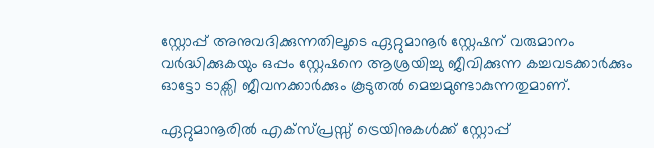സ്റ്റോപ്പ്‌ അനുവദിക്കുന്നതിലൂടെ ഏറ്റുമാനൂർ സ്റ്റേഷന് വരുമാനം വർദ്ധിക്കുകയും ഒപ്പം സ്റ്റേഷനെ ആശ്രയിച്ചു ജീവിക്കുന്ന കച്ചവടക്കാർക്കും ഓട്ടോ ടാക്സി ജീവനക്കാർക്കും കൂടുതൽ മെച്ചമുണ്ടാകുന്നതുമാണ്.

ഏറ്റുമാനൂരിൽ എക്സ്പ്രസ്സ്‌ ട്രെയിനുകൾക്ക് സ്റ്റോപ്പ്‌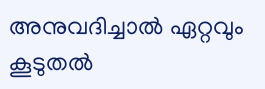അനുവദിച്ചാൽ ഏറ്റവും കൂടുതൽ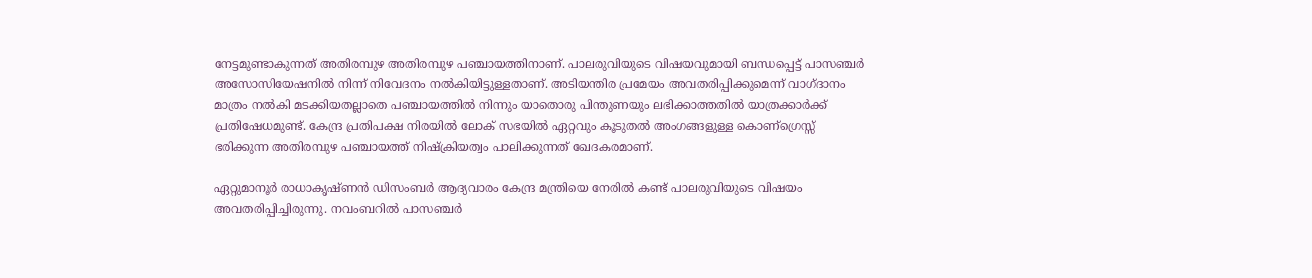നേട്ടമുണ്ടാകുന്നത് അതിരമ്പുഴ അതിരമ്പുഴ പഞ്ചായത്തിനാണ്. പാലരുവിയുടെ വിഷയവുമായി ബന്ധപ്പെട്ട് പാസഞ്ചർ അസോസിയേഷനിൽ നിന്ന് നിവേദനം നൽകിയിട്ടുള്ളതാണ്. അടിയന്തിര പ്രമേയം അവതരിപ്പിക്കുമെന്ന് വാഗ്ദാനം മാത്രം നൽകി മടക്കിയതല്ലാതെ പഞ്ചായത്തിൽ നിന്നും യാതൊരു പിന്തുണയും ലഭിക്കാത്തതിൽ യാത്രക്കാർക്ക് പ്രതിഷേധമുണ്ട്. കേന്ദ്ര പ്രതിപക്ഷ നിരയിൽ ലോക് സഭയിൽ ഏറ്റവും കൂടുതൽ അംഗങ്ങളുള്ള കൊണ്ഗ്രെസ്സ് ഭരിക്കുന്ന അതിരമ്പുഴ പഞ്ചായത്ത് നിഷ്‌ക്രിയത്വം പാലിക്കുന്നത് ഖേദകരമാണ്.

ഏറ്റുമാനൂർ രാധാകൃഷ്ണൻ ഡിസംബർ ആദ്യവാരം കേന്ദ്ര മന്ത്രിയെ നേരിൽ കണ്ട് പാലരുവിയുടെ വിഷയം അവതരിപ്പിച്ചിരുന്നു. നവംബറിൽ പാസഞ്ചർ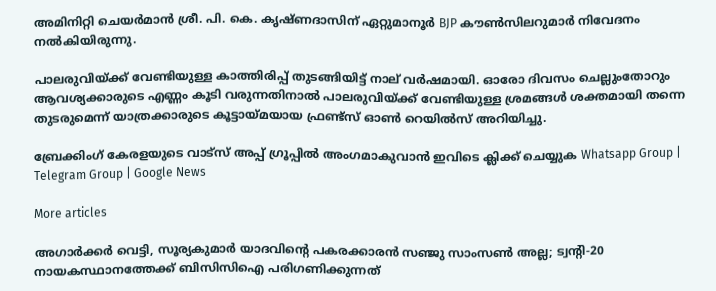അമിനിറ്റി ചെയർമാൻ ശ്രീ. പി. കെ. കൃഷ്ണദാസിന് ഏറ്റുമാനൂർ BJP കൗൺസിലറുമാർ നിവേദനം നൽകിയിരുന്നു.

പാലരുവിയ്ക്ക് വേണ്ടിയുള്ള കാത്തിരിപ്പ് തുടങ്ങിയിട്ട് നാല് വർഷമായി. ഓരോ ദിവസം ചെല്ലുംതോറും ആവശ്യക്കാരുടെ എണ്ണം കൂടി വരുന്നതിനാൽ പാലരുവിയ്ക്ക് വേണ്ടിയുള്ള ശ്രമങ്ങൾ ശക്തമായി തന്നെ തുടരുമെന്ന് യാത്രക്കാരുടെ കൂട്ടായ്മയായ ഫ്രണ്ട്‌സ് ഓൺ റെയിൽസ് അറിയിച്ചു.

ബ്രേക്കിംഗ് കേരളയുടെ വാട്സ് അപ്പ് ഗ്രൂപ്പിൽ അംഗമാകുവാൻ ഇവിടെ ക്ലിക്ക് ചെയ്യുക Whatsapp Group | Telegram Group | Google News

More articles

അഗാർക്കർ വെട്ടി, സൂര്യകുമാര്‍ യാദവിന്റെ പകരക്കാരന്‍ സഞ്ജു സാംസണ്‍ അല്ല; ട്വന്റി-20 നായകസ്ഥാനത്തേക്ക് ബിസിസിഐ പരിഗണിക്കുന്നത്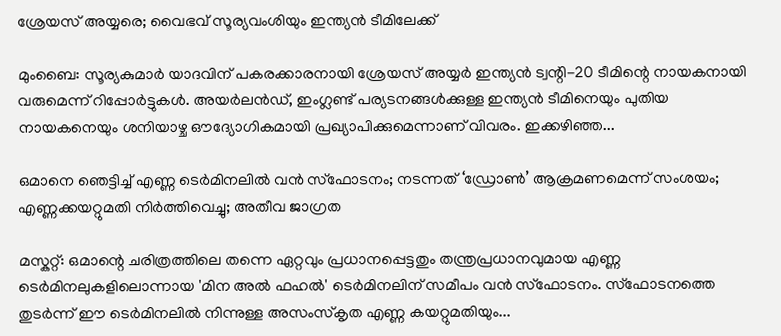ശ്രേയസ് അയ്യരെ; വൈഭവ് സൂര്യവംശിയും ഇന്ത്യന്‍ ടീമിലേക്ക്

മുംബൈ: സൂര്യകുമാര്‍ യാദവിന് പകരക്കാരനായി ശ്രേയസ് അയ്യര്‍ ഇന്ത്യന്‍ ട്വന്റി-20 ടീമിന്റെ നായകനായി വരുമെന്ന് റിപ്പോര്‍ട്ടുകള്‍. അയര്‍ലന്‍ഡ്, ഇംഗ്ലണ്ട് പര്യടനങ്ങള്‍ക്കുള്ള ഇന്ത്യന്‍ ടീമിനെയും പുതിയ നായകനെയും ശനിയാഴ്ച ഔദ്യോഗികമായി പ്രഖ്യാപിക്കുമെന്നാണ് വിവരം. ഇക്കഴിഞ്ഞ...

ഒമാനെ ഞെട്ടിച്ച് എണ്ണ ടെർമിനലിൽ വൻ സ്ഫോടനം; നടന്നത് ‘ഡ്രോൺ’ ആക്രമണമെന്ന് സംശയം; എണ്ണക്കയറ്റുമതി നിർത്തിവെച്ചു; അതീവ ജാഗ്രത

മസ്കറ്റ്: ഒമാന്റെ ചരിത്രത്തിലെ തന്നെ ഏറ്റവും പ്രധാനപ്പെട്ടതും തന്ത്രപ്രധാനവുമായ എണ്ണ ടെർമിനലുകളിലൊന്നായ 'മിന അൽ ഫഹൽ' ടെർമിനലിന് സമീപം വൻ സ്ഫോടനം. സ്ഫോടനത്തെ തുടർന്ന് ഈ ടെർമിനലിൽ നിന്നുള്ള അസംസ്കൃത എണ്ണ കയറ്റുമതിയും...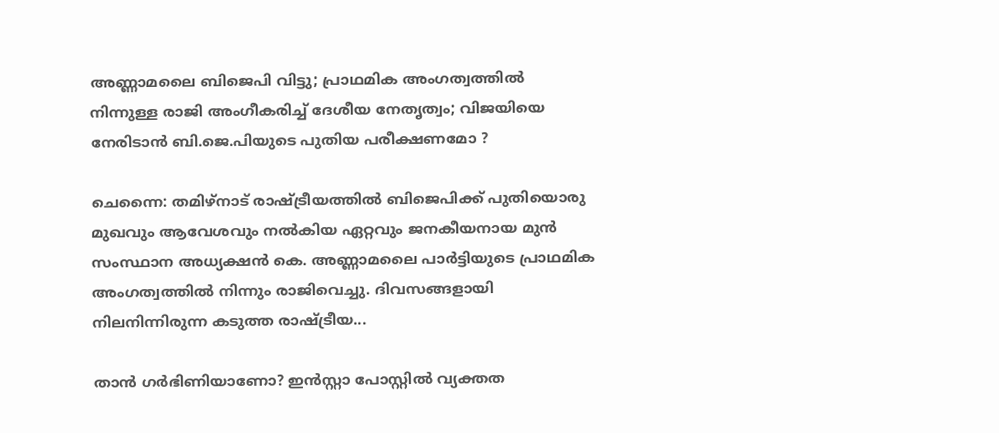അണ്ണാമലൈ ബിജെപി വിട്ടു; പ്രാഥമിക അംഗത്വത്തില്‍ നിന്നുള്ള രാജി അംഗീകരിച്ച് ദേശീയ നേതൃത്വം; വിജയിയെ നേരിടാൻ ബി.ജെ.പിയുടെ പുതിയ പരീക്ഷണമോ ?

ചെന്നൈ: തമിഴ്നാട് രാഷ്ട്രീയത്തില്‍ ബിജെപിക്ക് പുതിയൊരു മുഖവും ആവേശവും നല്‍കിയ ഏറ്റവും ജനകീയനായ മുന്‍ സംസ്ഥാന അധ്യക്ഷന്‍ കെ. അണ്ണാമലൈ പാര്‍ട്ടിയുടെ പ്രാഥമിക അംഗത്വത്തില്‍ നിന്നും രാജിവെച്ചു. ദിവസങ്ങളായി നിലനിന്നിരുന്ന കടുത്ത രാഷ്ട്രീയ...

താൻ ഗർഭിണിയാണോ? ഇൻസ്റ്റാ പോസ്റ്റിൽ വ്യക്തത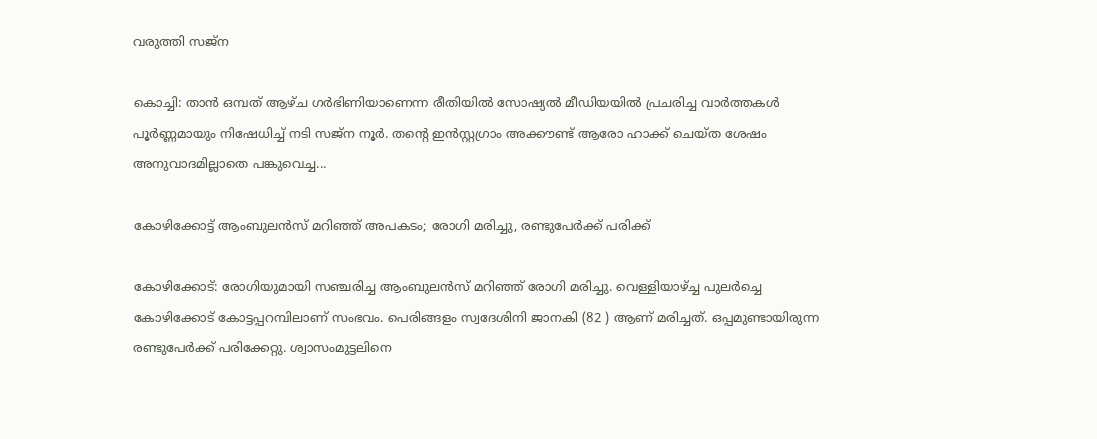വരുത്തി സജ്‍ന

കൊച്ചി: താൻ ഒമ്പത് ആഴ്ച ഗർഭിണിയാണെന്ന രീതിയിൽ സോഷ്യൽ മീഡിയയിൽ പ്രചരിച്ച വാർത്തകൾ പൂർണ്ണമായും നിഷേധിച്ച് നടി സജ്‌ന നൂർ. തന്റെ ഇൻസ്റ്റഗ്രാം അക്കൗണ്ട് ആരോ ഹാക്ക് ചെയ്ത ശേഷം അനുവാദമില്ലാതെ പങ്കുവെച്ച...

കോഴിക്കോട്ട് ആംബുലൻസ് മറിഞ്ഞ് അപകടം; രോഗി മരിച്ചു, രണ്ടുപേർക്ക് പരിക്ക്

കോഴിക്കോട്: രോഗിയുമായി സഞ്ചരിച്ച ആംബുലൻസ് മറിഞ്ഞ് രോഗി മരിച്ചു. വെള്ളിയാഴ്ച്ച പുലർച്ചെ കോഴിക്കോട് കോട്ടപ്പറമ്പിലാണ് സംഭവം. പെരിങ്ങളം സ്വദേശിനി ജാനകി (82 ) ആണ് മരിച്ചത്. ഒപ്പമുണ്ടായിരുന്ന രണ്ടുപേർക്ക് പരിക്കേറ്റു. ശ്വാസംമുട്ടലിനെ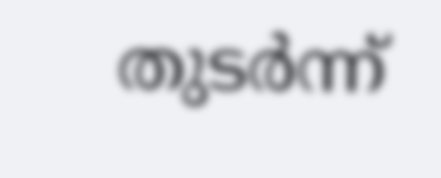തുടർന്ന്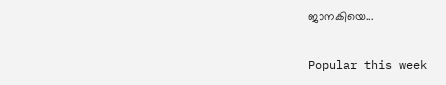ജാനകിയെ...

Popular this week